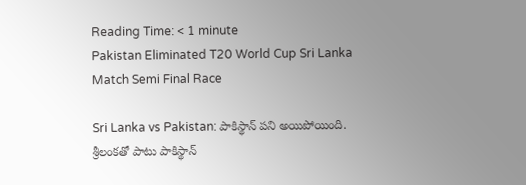Reading Time: < 1 minute
Pakistan Eliminated T20 World Cup Sri Lanka Match Semi Final Race

Sri Lanka vs Pakistan: పాకిస్థాన్‌ పని అయిపోయింది. శ్రీలంకతో పాటు పాకిస్థాన్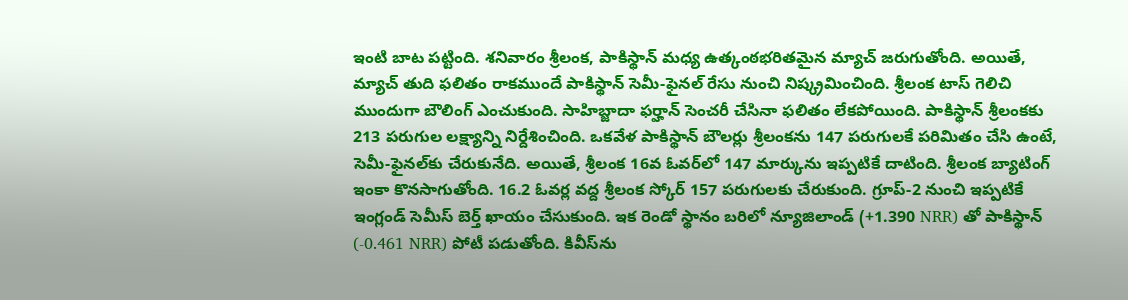ఇంటి బాట పట్టింది. శనివారం శ్రీలంక, పాకిస్థాన్ మధ్య ఉత్కంఠభరితమైన మ్యాచ్ జరుగుతోంది. అయితే, మ్యాచ్ తుది ఫలితం రాకముందే పాకిస్థాన్ సెమీ-ఫైనల్ రేసు నుంచి నిష్క్రమించింది. శ్రీలంక టాస్ గెలిచి ముందుగా బౌలింగ్ ఎంచుకుంది. సాహిబ్జాదా ఫర్హాన్ సెంచరీ చేసినా ఫలితం లేకపోయింది. పాకిస్థాన్ శ్రీలంకకు 213 పరుగుల లక్ష్యాన్ని నిర్దేశించింది. ఒకవేళ పాకిస్థాన్ బౌలర్లు శ్రీలంకను 147 పరుగులకే పరిమితం చేసి ఉంటే, సెమీ-ఫైనల్‌కు చేరుకునేది. అయితే, శ్రీలంక 16వ ఓవర్‌లో 147 మార్కును ఇప్పటికే దాటింది. శ్రీలంక బ్యాటింగ్ ఇంకా కొనసాగుతోంది. 16.2 ఓవర్ల వద్ద శ్రీలంక స్కోర్ 157 పరుగులకు చేరుకుంది. గ్రూప్-2 నుంచి ఇప్పటికే ఇంగ్లండ్ సెమీస్ బెర్త్ ఖాయం చేసుకుంది. ఇక రెండో స్థానం బరిలో న్యూజిలాండ్ (+1.390 NRR) తో పాకిస్థాన్ (-0.461 NRR) పోటీ పడుతోంది. కివీస్‌ను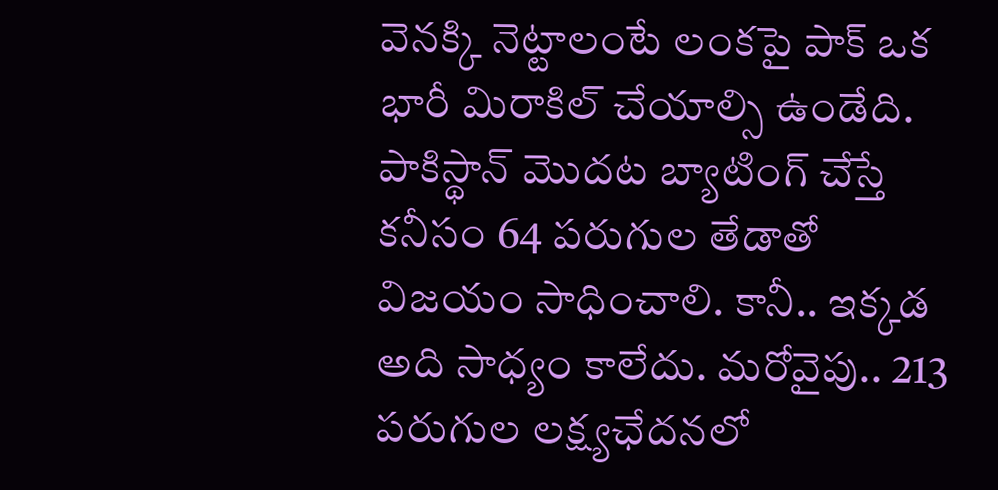వెనక్కి నెట్టాలంటే లంకపై పాక్ ఒక భారీ మిరాకిల్ చేయాల్సి ఉండేది. పాకిస్థాన్ మొదట బ్యాటింగ్ చేస్తే కనీసం 64 పరుగుల తేడాతో విజయం సాధించాలి. కానీ.. ఇక్కడ అది సాధ్యం కాలేదు. మరోవైపు.. 213 పరుగుల లక్ష్యఛేదనలో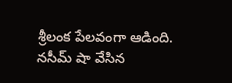శ్రీలంక పేలవంగా ఆడింది. నసీమ్ షా వేసిన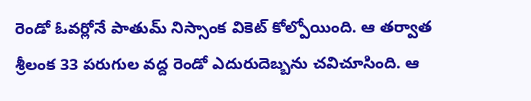రెండో ఓవర్లోనే పాతుమ్ నిస్సాంక వికెట్ కోల్పోయింది. ఆ తర్వాత శ్రీలంక 33 పరుగుల వద్ద రెండో ఎదురుదెబ్బను చవిచూసింది. ఆ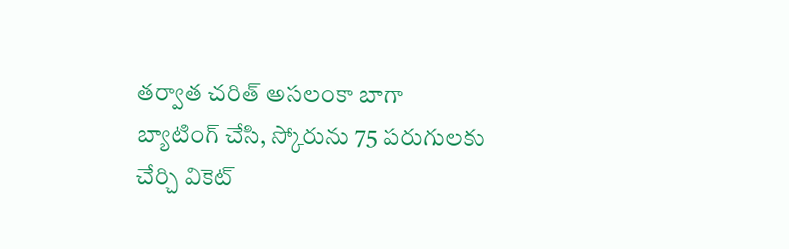తర్వాత చరిత్ అసలంకా బాగా బ్యాటింగ్ చేసి, స్కోరును 75 పరుగులకు చేర్చి వికెట్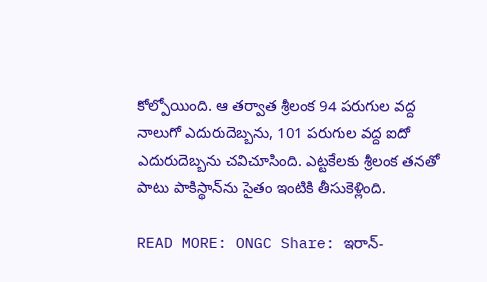కోల్పోయింది. ఆ తర్వాత శ్రీలంక 94 పరుగుల వద్ద నాలుగో ఎదురుదెబ్బను, 101 పరుగుల వద్ద ఐదో ఎదురుదెబ్బను చవిచూసింది. ఎట్టకేలకు శ్రీలంక తనతో పాటు పాకిస్థాన్‌ను సైతం ఇంటికి తీసుకెళ్లింది.

READ MORE: ONGC Share: ఇరాన్‌-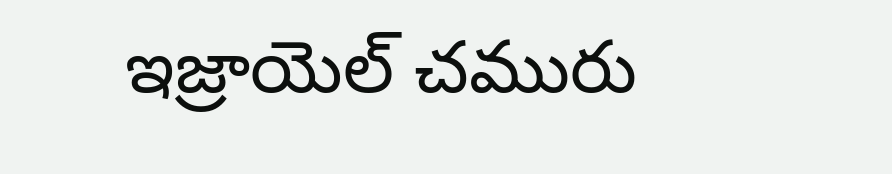ఇజ్రాయెల్ చమురు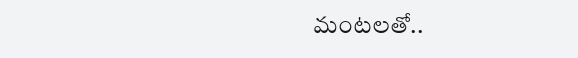మంటలతో..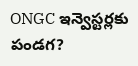ONGC ఇన్వెస్టర్లకు పండగ?